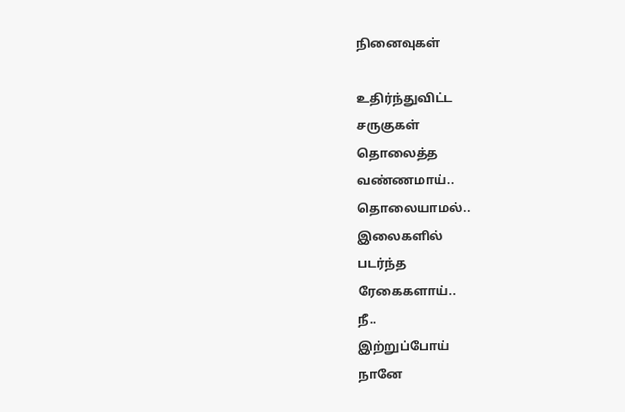நினைவுகள்

உதிர்ந்துவிட்ட
சருகுகள்
தொலைத்த
வண்ணமாய்..
தொலையாமல்..
இலைகளில்
படர்ந்த
ரேகைகளாய்..
நீ..
இற்றுப்போய்
நானே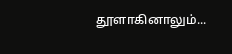தூளாகினாலும்...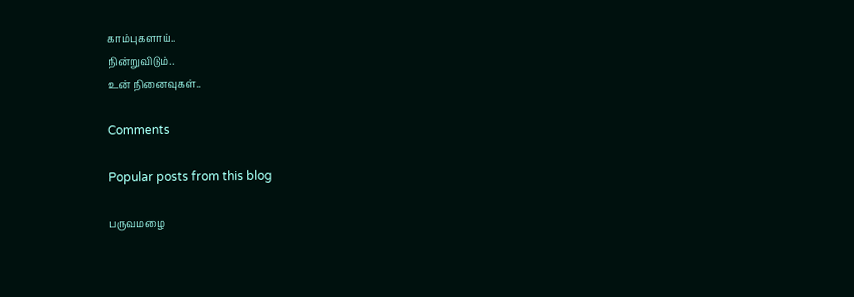காம்புகளாய்..
நின்றுவிடும்..
உன் நினைவுகள்..

Comments

Popular posts from this blog

பருவமழை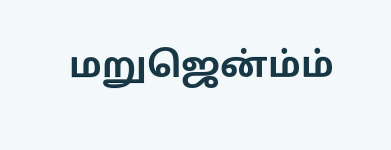மறுஜென்ம்ம்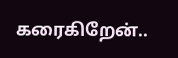கரைகிறேன்..